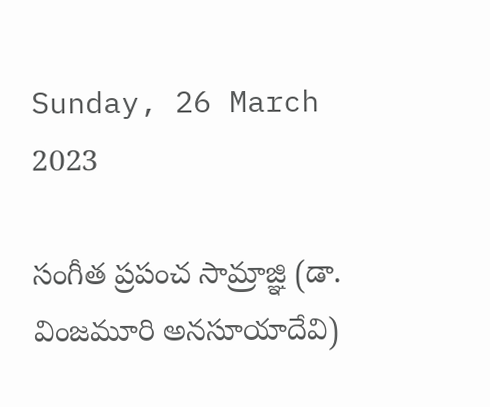Sunday, 26 March 2023

సంగీత ప్రపంచ సామ్రాజ్ఞి (డా. వింజమూరి అనసూయాదేవి)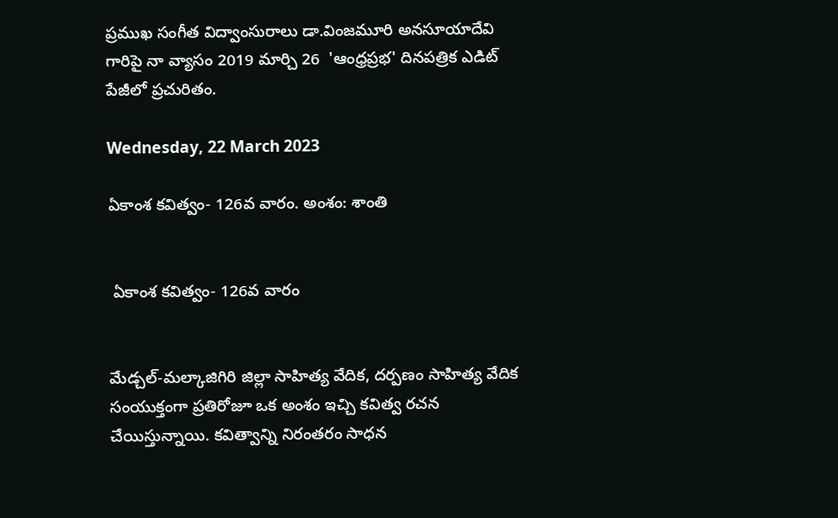ప్రముఖ సంగీత విద్వాంసురాలు డా.వింజమూరి అనసూయాదేవి గారిపై నా వ్యాసం 2019 మార్చి 26  'ఆంధ్రప్రభ' దినపత్రిక ఎడిట్ పేజీలో ప్రచురితం.

Wednesday, 22 March 2023

ఏకాంశ కవిత్వం- 126వ వారం. అంశం: శాంతి


 ఏకాంశ కవిత్వం- 126వ వారం


మేడ్చల్-మల్కాజిగిరి జిల్లా సాహిత్య వేదిక, దర్పణం సాహిత్య వేదిక సంయుక్తంగా ప్రతిరోజూ ఒక అంశం ఇచ్చి కవిత్వ రచన చేయిస్తున్నాయి. కవిత్వాన్ని నిరంతరం సాధన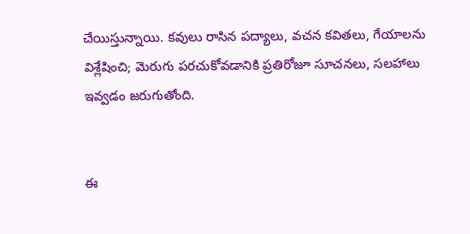చేయిస్తున్నాయి. కవులు రాసిన పద్యాలు, వచన కవితలు, గేయాలను విశ్లేషించి; మెరుగు పరచుకోవడానికి ప్రతిరోజూ సూచనలు, సలహాలు ఇవ్వడం జరుగుతోంది.


ఈ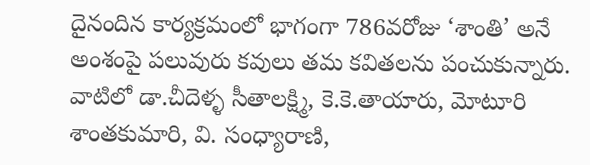దైనందిన కార్యక్రమంలో భాగంగా 786వరోజు ‘శాంతి’ అనే అంశంపై పలువురు కవులు తమ కవితలను పంచుకున్నారు.  వాటిలో డా.చీదెళ్ళ సీతాలక్ష్మి, కె.కె.తాయారు, మోటూరి శాంతకుమారి, వి. సంధ్యారాణి,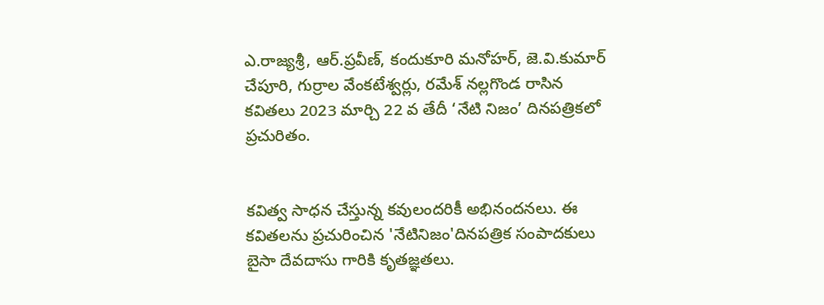ఎ.రాజ్యశ్రీ, ఆర్.ప్రవీణ్, కందుకూరి మనోహర్, జె.వి.కుమార్ చేపూరి, గుర్రాల వేంకటేశ్వర్లు, రమేశ్ నల్లగొండ రాసిన కవితలు 2023 మార్చి 22 వ తేదీ ‘నేటి నిజం’ దినపత్రికలో ప్రచురితం.


కవిత్వ సాధన చేస్తున్న కవులందరికీ అభినందనలు. ఈ కవితలను ప్రచురించిన 'నేటినిజం'దినపత్రిక సంపాదకులు బైసా దేవదాసు గారికి కృతజ్ఞతలు.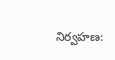నిర్వహణ: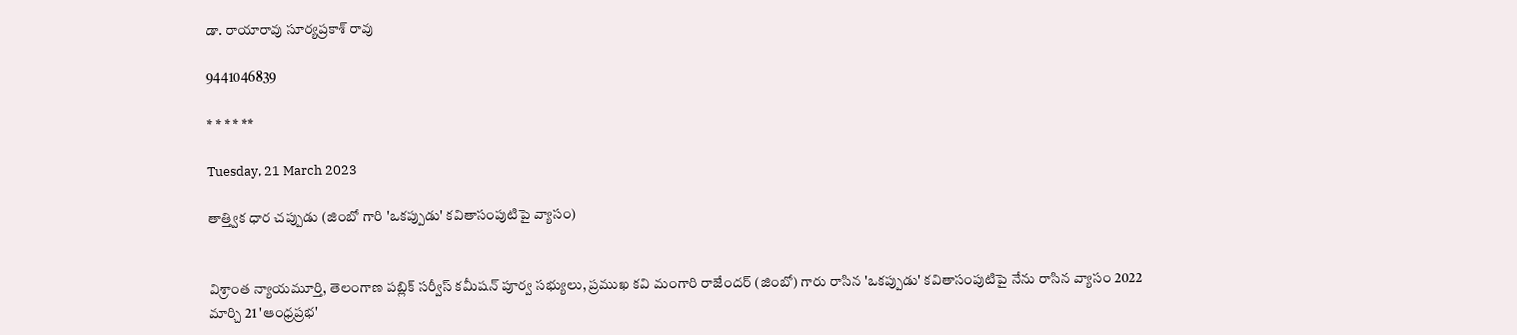డా. రాయారావు సూర్యప్రకాశ్ రావు

9441046839

* * * * **

Tuesday, 21 March 2023

తాత్త్విక ధార చప్పుడు (జింబో గారి 'ఒకప్పుడు' కవితాసంపుటిపై వ్యాసం)


విశ్రాంత న్యాయమూర్తి, తెలంగాణ పబ్లిక్ సర్వీస్ కమీషన్ పూర్వ సభ్యులు, ప్రముఖ కవి మంగారి రాజేందర్ (జింబో) గారు రాసిన 'ఒకప్పుడు' కవితాసంపుటిపై నేను రాసిన వ్యాసం 2022 మార్చి 21 'ఆంధ్రప్రభ'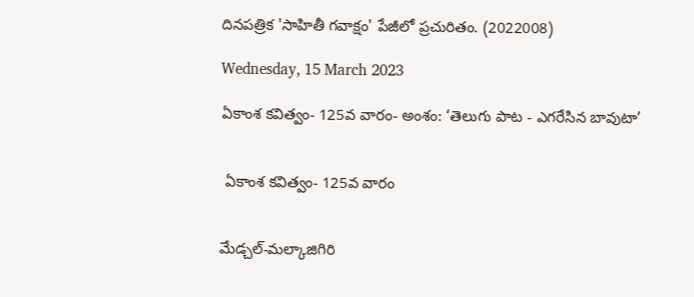దినపత్రిక 'సాహితీ గవాక్షం' పేజీలో ప్రచురితం. (2022008)

Wednesday, 15 March 2023

ఏకాంశ కవిత్వం- 125వ వారం- అంశం: ‘తెలుగు పాట - ఎగరేసిన బావుటా’


 ఏకాంశ కవిత్వం- 125వ వారం


మేడ్చల్-మల్కాజిగిరి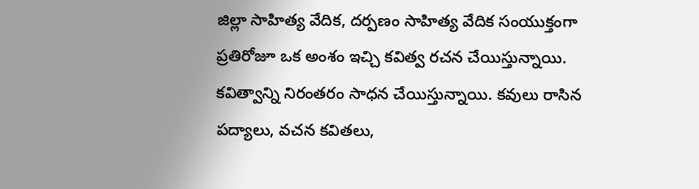జిల్లా సాహిత్య వేదిక, దర్పణం సాహిత్య వేదిక సంయుక్తంగా ప్రతిరోజూ ఒక అంశం ఇచ్చి కవిత్వ రచన చేయిస్తున్నాయి. కవిత్వాన్ని నిరంతరం సాధన చేయిస్తున్నాయి. కవులు రాసిన పద్యాలు, వచన కవితలు,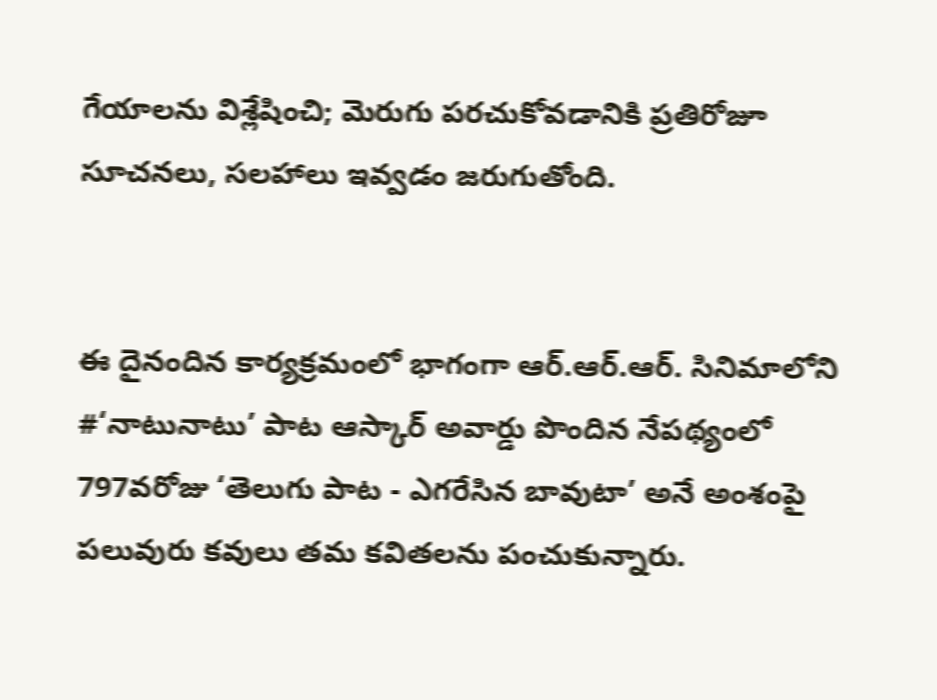గేయాలను విశ్లేషించి; మెరుగు పరచుకోవడానికి ప్రతిరోజూ సూచనలు, సలహాలు ఇవ్వడం జరుగుతోంది.


ఈ దైనందిన కార్యక్రమంలో భాగంగా ఆర్.ఆర్.ఆర్. సినిమాలోని #‘నాటునాటు’ పాట ఆస్కార్ అవార్డు పొందిన నేపథ్యంలో 797వరోజు ‘తెలుగు పాట - ఎగరేసిన బావుటా’ అనే అంశంపై పలువురు కవులు తమ కవితలను పంచుకున్నారు.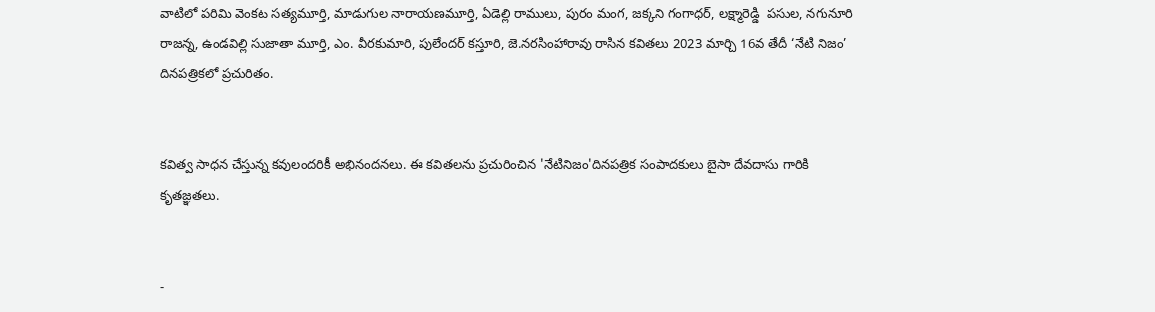వాటిలో పరిమి వెంకట సత్యమూర్తి, మాడుగుల నారాయణమూర్తి, ఏడెల్లి రాములు, పురం మంగ, జక్కని గంగాధర్, లక్ష్మారెడ్డి  పసుల, నగునూరి రాజన్న, ఉండవిల్లి సుజాతా మూర్తి, ఎం. వీరకుమారి, పులేందర్ కస్తూరి, జె.నరసింహారావు రాసిన కవితలు 2023 మార్చి 16వ తేదీ ‘నేటి నిజం’ దినపత్రికలో ప్రచురితం.


కవిత్వ సాధన చేస్తున్న కవులందరికీ అభినందనలు. ఈ కవితలను ప్రచురించిన 'నేటినిజం'దినపత్రిక సంపాదకులు బైసా దేవదాసు గారికి కృతజ్ఞతలు.


-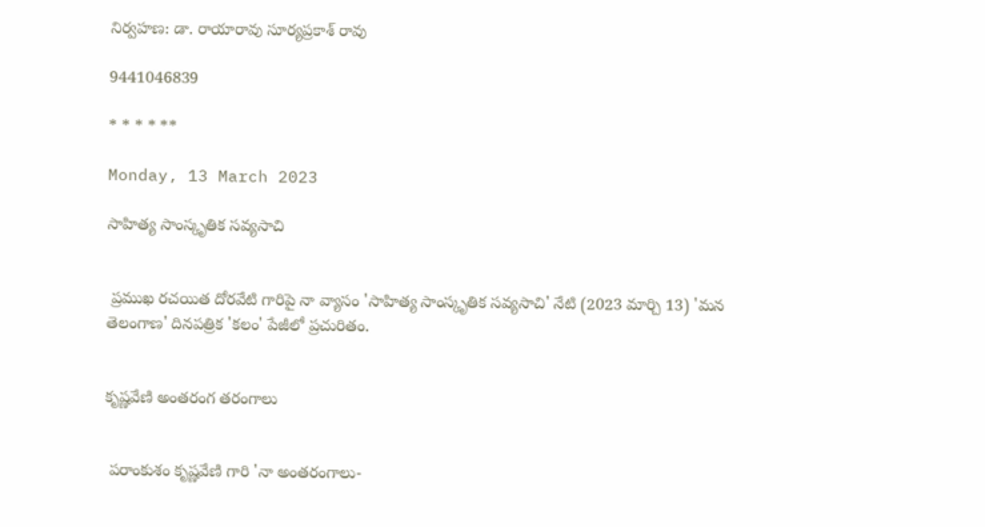నిర్వహణ: డా. రాయారావు సూర్యప్రకాశ్ రావు

9441046839

* * * * **

Monday, 13 March 2023

సాహిత్య సాంస్కృతిక సవ్యసాచి


 ప్రముఖ రచయిత దోరవేటి గారిపై నా వ్యాసం 'సాహిత్య సాంస్కృతిక సవ్యసాచి' నేటి (2023 మార్చి 13) 'మన తెలంగాణ' దినపత్రిక 'కలం' పేజీలో ప్రచురితం.


కృష్ణవేణి అంతరంగ తరంగాలు


 పరాంకుశం కృష్ణవేణి గారి 'నా అంతరంగాలు-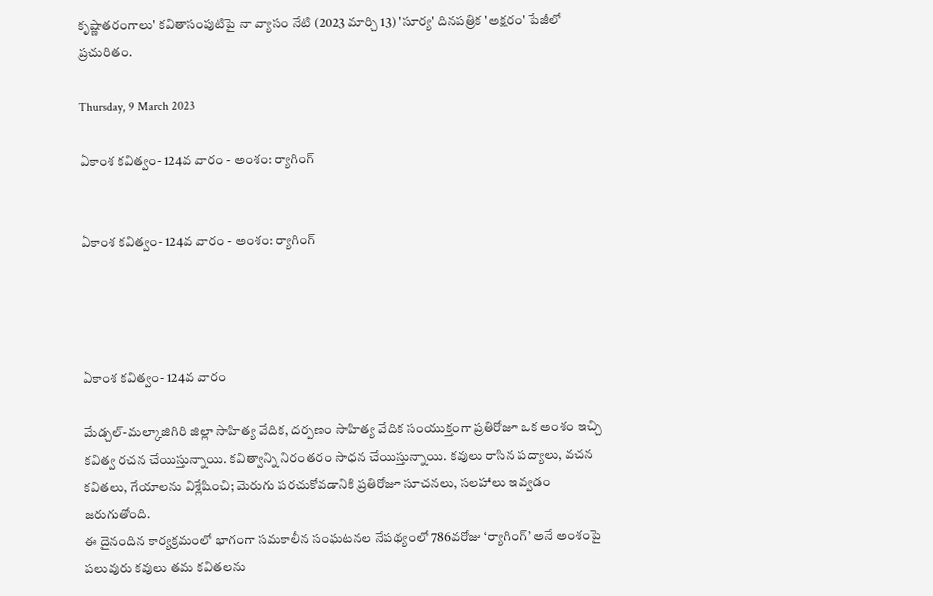కృష్ణాతరంగాలు' కవితాసంపుటిపై నా వ్యాసం నేటి (2023 మార్చి 13) 'సూర్య' దినపత్రిక 'అక్షరం' పేజీలో ప్రచురితం.

Thursday, 9 March 2023

ఏకాంశ కవిత్వం- 124వ వారం - అంశం: ర్యాగింగ్


ఏకాంశ కవిత్వం- 124వ వారం - అంశం: ర్యాగింగ్




ఏకాంశ కవిత్వం- 124వ వారం

మేడ్చల్-మల్కాజిగిరి జిల్లా సాహిత్య వేదిక, దర్పణం సాహిత్య వేదిక సంయుక్తంగా ప్రతిరోజూ ఒక అంశం ఇచ్చి కవిత్వ రచన చేయిస్తున్నాయి. కవిత్వాన్ని నిరంతరం సాధన చేయిస్తున్నాయి. కవులు రాసిన పద్యాలు, వచన కవితలు, గేయాలను విశ్లేషించి; మెరుగు పరచుకోవడానికి ప్రతిరోజూ సూచనలు, సలహాలు ఇవ్వడం జరుగుతోంది.
ఈ దైనందిన కార్యక్రమంలో భాగంగా సమకాలీన సంఘటనల నేపథ్యంలో 786వరోజు ‘ర్యాగింగ్’ అనే అంశంపై పలువురు కవులు తమ కవితలను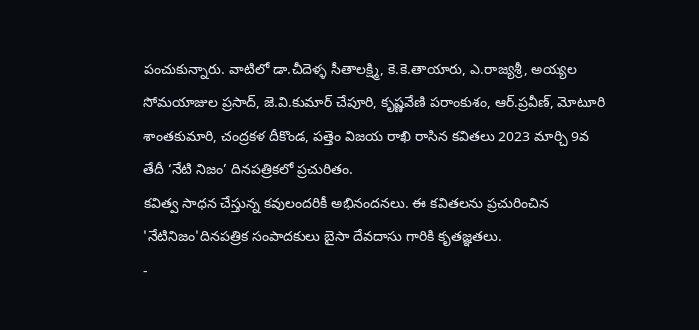పంచుకున్నారు. వాటిలో డా.చీదెళ్ళ సీతాలక్ష్మి, కె.కె.తాయారు, ఎ.రాజ్యశ్రీ, అయ్యల సోమయాజుల ప్రసాద్, జె.వి.కుమార్ చేపూరి, కృష్ణవేణి పరాంకుశం, ఆర్.ప్రవీణ్, మోటూరి శాంతకుమారి, చంద్రకళ దీకొండ, పత్తెం విజయ రాఖి రాసిన కవితలు 2023 మార్చి 9వ తేదీ ‘నేటి నిజం’ దినపత్రికలో ప్రచురితం.
కవిత్వ సాధన చేస్తున్న కవులందరికీ అభినందనలు. ఈ కవితలను ప్రచురించిన 'నేటినిజం'దినపత్రిక సంపాదకులు బైసా దేవదాసు గారికి కృతజ్ఞతలు.
-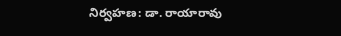నిర్వహణ: డా. రాయారావు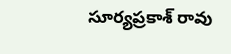సూర్యప్రకాశ్ రావు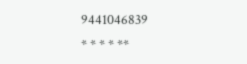9441046839
* * * * **